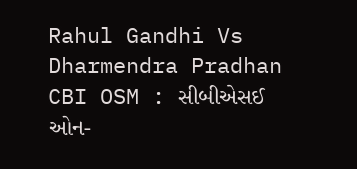Rahul Gandhi Vs Dharmendra Pradhan CBI OSM : સીબીએસઈ ઓન-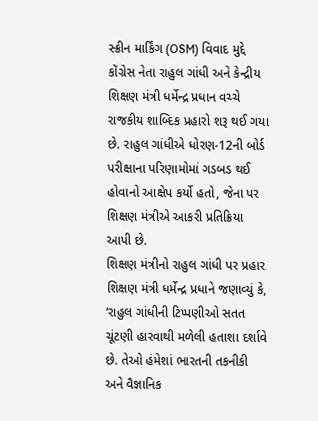સ્ક્રીન માર્કિંગ (OSM) વિવાદ મુદ્દે કોંગ્રેસ નેતા રાહુલ ગાંધી અને કેન્દ્રીય શિક્ષણ મંત્રી ધર્મેન્દ્ર પ્રધાન વચ્ચે રાજકીય શાબ્દિક પ્રહારો શરૂ થઈ ગયા છે. રાહુલ ગાંધીએ ધોરણ-12ની બોર્ડ પરીક્ષાના પરિણામોમાં ગડબડ થઈ હોવાનો આક્ષેપ કર્યો હતો, જેના પર શિક્ષણ મંત્રીએ આકરી પ્રતિક્રિયા આપી છે.
શિક્ષણ મંત્રીનો રાહુલ ગાંધી પર પ્રહાર
શિક્ષણ મંત્રી ધર્મેન્દ્ર પ્રધાને જણાવ્યું કે, ‘રાહુલ ગાંધીની ટિપ્પણીઓ સતત ચૂંટણી હારવાથી મળેલી હતાશા દર્શાવે છે. તેઓ હંમેશાં ભારતની તકનીકી અને વૈજ્ઞાનિક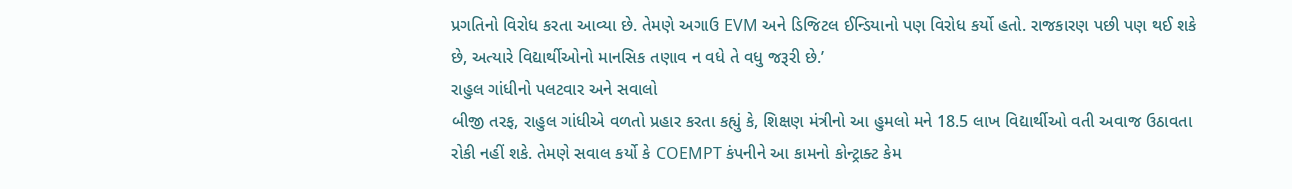પ્રગતિનો વિરોધ કરતા આવ્યા છે. તેમણે અગાઉ EVM અને ડિજિટલ ઈન્ડિયાનો પણ વિરોધ કર્યો હતો. રાજકારણ પછી પણ થઈ શકે છે, અત્યારે વિદ્યાર્થીઓનો માનસિક તણાવ ન વધે તે વધુ જરૂરી છે.’
રાહુલ ગાંધીનો પલટવાર અને સવાલો
બીજી તરફ, રાહુલ ગાંધીએ વળતો પ્રહાર કરતા કહ્યું કે, શિક્ષણ મંત્રીનો આ હુમલો મને 18.5 લાખ વિદ્યાર્થીઓ વતી અવાજ ઉઠાવતા રોકી નહીં શકે. તેમણે સવાલ કર્યો કે COEMPT કંપનીને આ કામનો કોન્ટ્રાક્ટ કેમ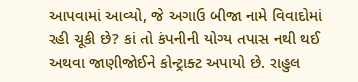આપવામાં આવ્યો, જે અગાઉ બીજા નામે વિવાદોમાં રહી ચૂકી છે? કાં તો કંપનીની યોગ્ય તપાસ નથી થઈ અથવા જાણીજોઈને કોન્ટ્રાક્ટ અપાયો છે. રાહુલ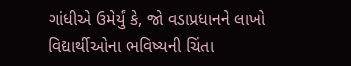ગાંધીએ ઉમેર્યું કે, જો વડાપ્રધાનને લાખો વિદ્યાર્થીઓના ભવિષ્યની ચિંતા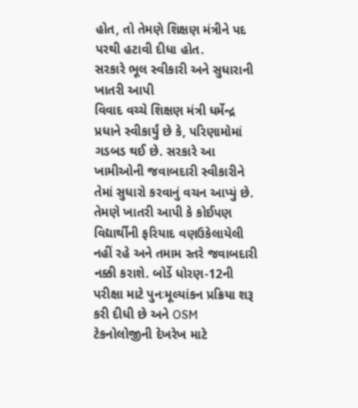હોત, તો તેમણે શિક્ષણ મંત્રીને પદ પરથી હટાવી દીધા હોત.
સરકારે ભૂલ સ્વીકારી અને સુધારાની ખાતરી આપી
વિવાદ વચ્ચે શિક્ષણ મંત્રી ધર્મેન્દ્ર પ્રધાને સ્વીકાર્યું છે કે, પરિણામોમાં ગડબડ થઈ છે. સરકારે આ ખામીઓની જવાબદારી સ્વીકારીને તેમાં સુધારો કરવાનું વચન આપ્યું છે. તેમણે ખાતરી આપી કે કોઈપણ વિદ્યાર્થીની ફરિયાદ વણઉકેલાયેલી નહીં રહે અને તમામ સ્તરે જવાબદારી નક્કી કરાશે. બોર્ડે ધોરણ-12ની પરીક્ષા માટે પુનઃમૂલ્યાંકન પ્રક્રિયા શરૂ કરી દીધી છે અને OSM ટેકનોલોજીની દેખરેખ માટે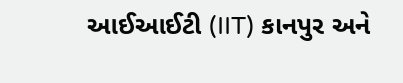આઈઆઈટી (IIT) કાનપુર અને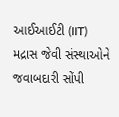આઈઆઈટી (IIT) મદ્રાસ જેવી સંસ્થાઓને જવાબદારી સોંપી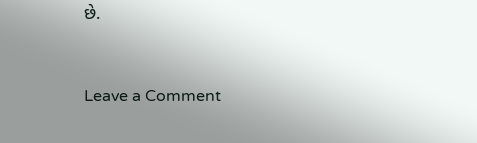છે.


Leave a Comment